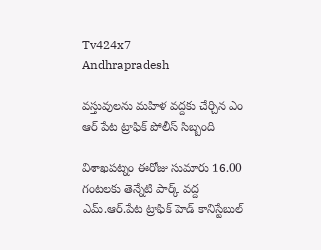Tv424x7
Andhrapradesh

వస్తువులను మహిళ వద్దకు చేర్చిన ఎం ఆర్ పేట ట్రాఫిక్ పోలీస్ సిబ్బంది

విశాఖపట్నం ఈరోజు సుమారు 16.00 గంటలకు తెన్నేటి పార్క్ వద్ద ఎమ్.ఆర్.పేట ట్రాఫిక్ హెడ్ కానిస్టేబుల్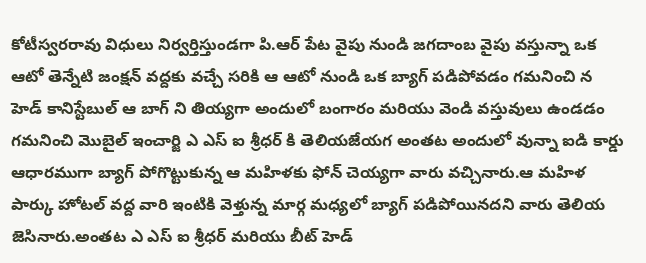కోటీస్వరరావు విధులు నిర్వర్తిస్తుండగా పి.ఆర్ పేట వైపు నుండి జగదాంబ వైపు వస్తున్నా ఒక ఆటో తెన్నేటి జంక్షన్ వద్దకు వచ్చే సరికి ఆ ఆటో నుండి ఒక బ్యాగ్ పడిపోవడం గమనించి న హెడ్ కానిస్టేబుల్ ఆ బాగ్ ని తియ్యగా అందులో బంగారం మరియు వెండి వస్తువులు ఉండడం గమనించి మొబైల్ ఇంచార్జి ఎ ఎస్ ఐ శ్రీధర్ కి తెలియజేయగ అంతట అందులో వున్నా ఐడి కార్డు ఆధారముగా బ్యాగ్ పోగొట్టుకున్న ఆ మహిళకు ఫోన్ చెయ్యగా వారు వచ్చినారు.ఆ మహిళ పార్కు హోటల్ వద్ద వారి ఇంటికి వెళ్తున్న మార్గ మధ్యలో బ్యాగ్ పడిపోయినదని వారు తెలియ జెసినారు.అంతట ఎ ఎస్ ఐ శ్రీధర్ మరియు బీట్ హెడ్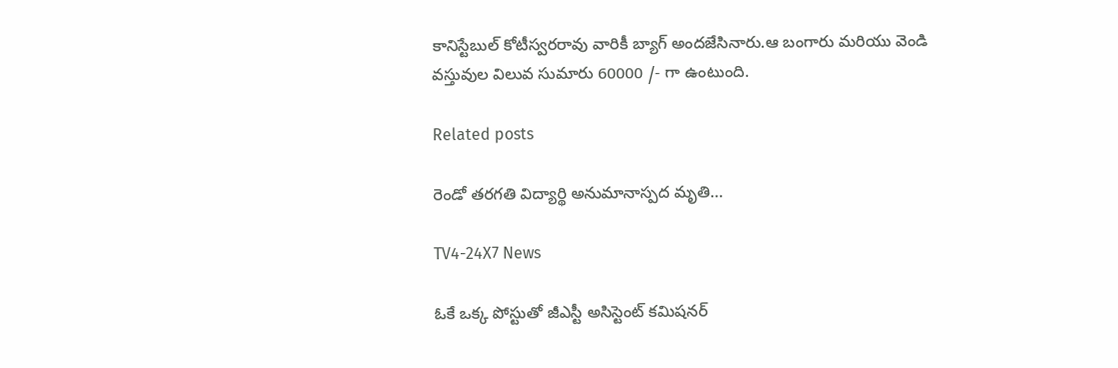కానిస్టేబుల్ కోటీస్వరరావు వారికీ బ్యాగ్ అందజేసినారు.ఆ బంగారు మరియు వెండి వస్తువుల విలువ సుమారు 60000 /- గా ఉంటుంది.

Related posts

రెండో తరగతి విద్యార్థి అనుమానాస్పద మృతి…

TV4-24X7 News

ఓకే ఒక్క పోస్టుతో జీఎస్టీ అసిస్టెంట్ కమిషనర్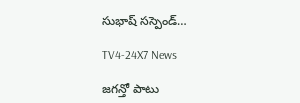సుభాష్ సస్పెండ్…

TV4-24X7 News

జగన్తో పాటు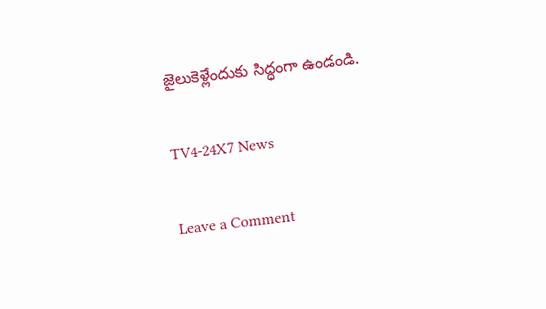జైలుకెళ్లేందుకు సిద్ధంగా ఉండండి.

TV4-24X7 News

Leave a Comment